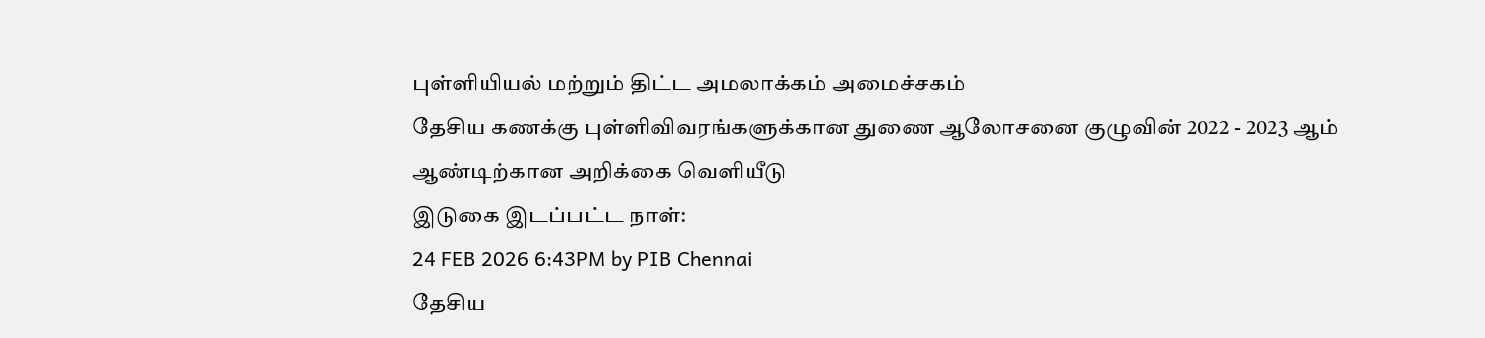புள்ளியியல் மற்றும் திட்ட அமலாக்கம் அமைச்சகம்
தேசிய கணக்கு புள்ளிவிவரங்களுக்கான துணை ஆலோசனை குழுவின் 2022 - 2023 ஆம் ஆண்டிற்கான அறிக்கை வெளியீடு
இடுகை இடப்பட்ட நாள்:
24 FEB 2026 6:43PM by PIB Chennai
தேசிய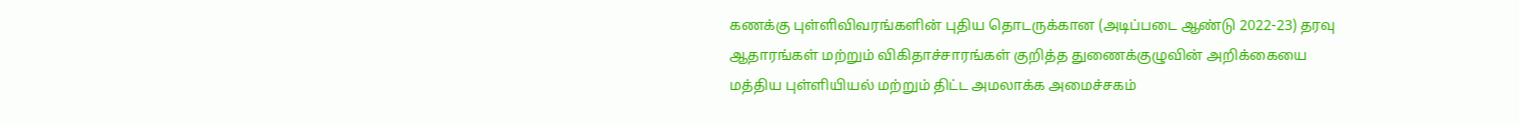கணக்கு புள்ளிவிவரங்களின் புதிய தொடருக்கான (அடிப்படை ஆண்டு 2022-23) தரவு ஆதாரங்கள் மற்றும் விகிதாச்சாரங்கள் குறித்த துணைக்குழுவின் அறிக்கையை மத்திய புள்ளியியல் மற்றும் திட்ட அமலாக்க அமைச்சகம்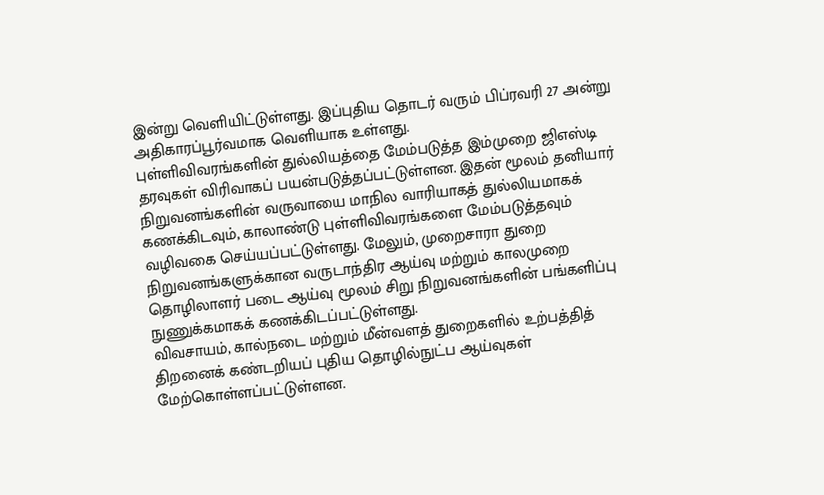இன்று வெளியிட்டுள்ளது. இப்புதிய தொடர் வரும் பிப்ரவரி 27 அன்று அதிகாரப்பூர்வமாக வெளியாக உள்ளது.
புள்ளிவிவரங்களின் துல்லியத்தை மேம்படுத்த இம்முறை ஜிஎஸ்டி தரவுகள் விரிவாகப் பயன்படுத்தப்பட்டுள்ளன. இதன் மூலம் தனியார் நிறுவனங்களின் வருவாயை மாநில வாரியாகத் துல்லியமாகக் கணக்கிடவும், காலாண்டு புள்ளிவிவரங்களை மேம்படுத்தவும் வழிவகை செய்யப்பட்டுள்ளது. மேலும், முறைசாரா துறை நிறுவனங்களுக்கான வருடாந்திர ஆய்வு மற்றும் காலமுறை தொழிலாளர் படை ஆய்வு மூலம் சிறு நிறுவனங்களின் பங்களிப்பு நுணுக்கமாகக் கணக்கிடப்பட்டுள்ளது.
விவசாயம், கால்நடை மற்றும் மீன்வளத் துறைகளில் உற்பத்தித் திறனைக் கண்டறியப் புதிய தொழில்நுட்ப ஆய்வுகள் மேற்கொள்ளப்பட்டுள்ளன.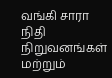வங்கி சாரா நிதி நிறுவனங்கள் மற்றும்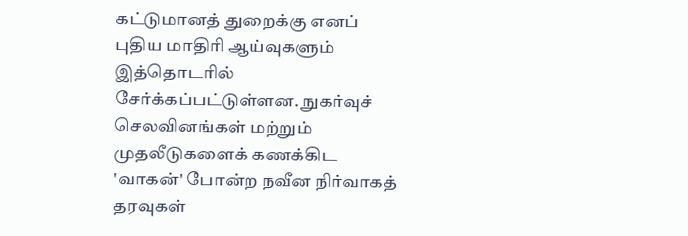கட்டுமானத் துறைக்கு எனப் புதிய மாதிரி ஆய்வுகளும் இத்தொடரில் சேர்க்கப்பட்டுள்ளன. நுகர்வுச் செலவினங்கள் மற்றும் முதலீடுகளைக் கணக்கிட 'வாகன்' போன்ற நவீன நிர்வாகத் தரவுகள்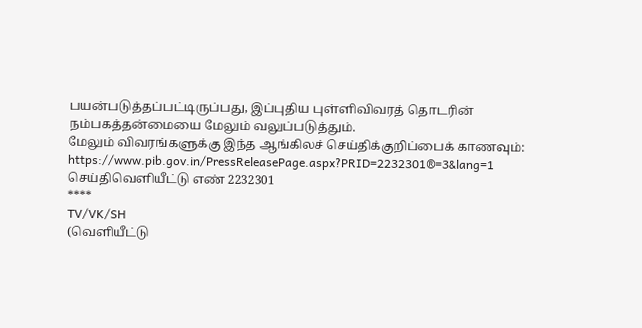பயன்படுத்தப்பட்டிருப்பது, இப்புதிய புள்ளிவிவரத் தொடரின் நம்பகத்தன்மையை மேலும் வலுப்படுத்தும்.
மேலும் விவரங்களுக்கு இந்த ஆங்கிலச் செய்திக்குறிப்பைக் காணவும்:
https://www.pib.gov.in/PressReleasePage.aspx?PRID=2232301®=3&lang=1
செய்திவெளியீட்டு எண் 2232301
****
TV/VK/SH
(வெளியீட்டு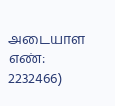அடையாள எண்: 2232466)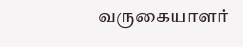வருகையாளர்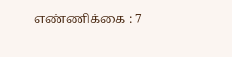எண்ணிக்கை : 7